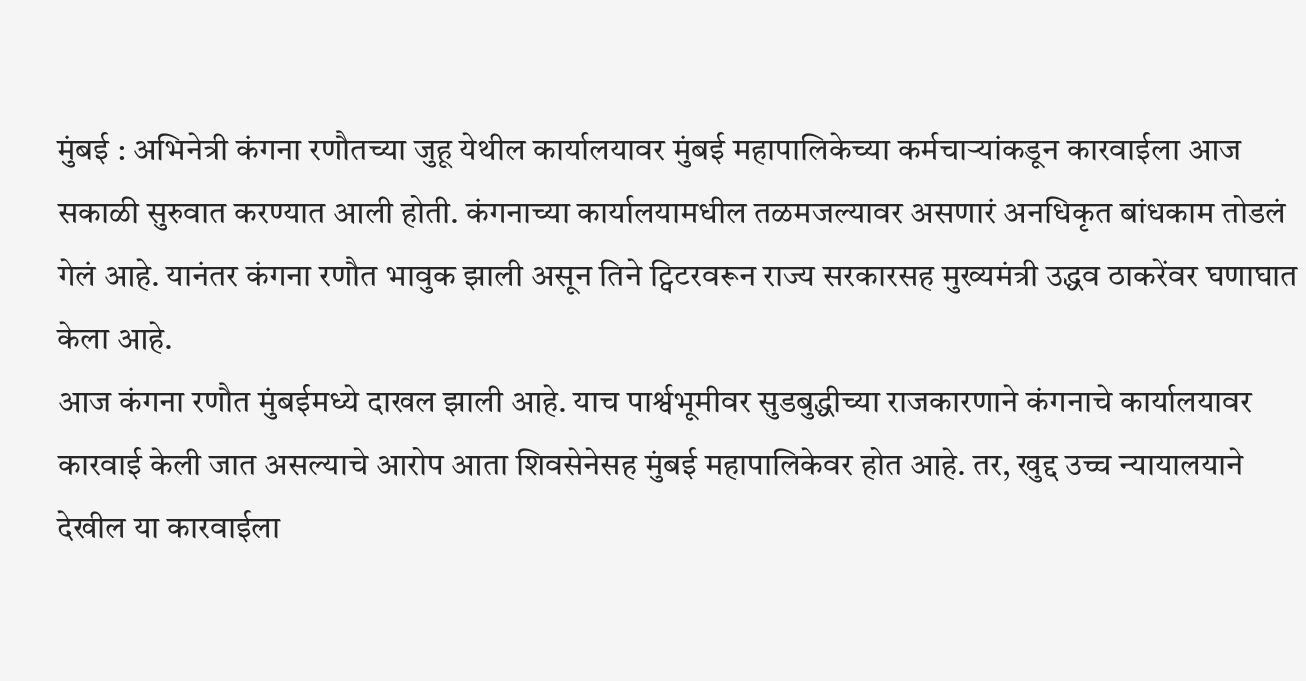मुंबई : अभिनेत्री कंगना रणौतच्या जुहू येथील कार्यालयावर मुंबई महापालिकेच्या कर्मचाऱ्यांकडून कारवाईला आज सकाळी सुरुवात करण्यात आली होती. कंगनाच्या कार्यालयामधील तळमजल्यावर असणारं अनधिकृत बांधकाम तोडलं गेलं आहे. यानंतर कंगना रणौत भावुक झाली असून तिने ट्विटरवरून राज्य सरकारसह मुख्यमंत्री उद्धव ठाकरेंवर घणाघात केला आहे.
आज कंगना रणौत मुंबईमध्ये दाखल झाली आहे. याच पार्श्वभूमीवर सुडबुद्धीच्या राजकारणाने कंगनाचे कार्यालयावर कारवाई केली जात असल्याचे आरोप आता शिवसेनेसह मुंबई महापालिकेवर होत आहे. तर, खुद्द उच्च न्यायालयाने देखील या कारवाईला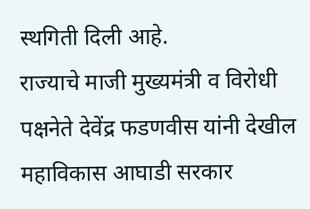स्थगिती दिली आहे.
राज्याचे माजी मुख्यमंत्री व विरोधी पक्षनेते देवेंद्र फडणवीस यांनी देखील महाविकास आघाडी सरकार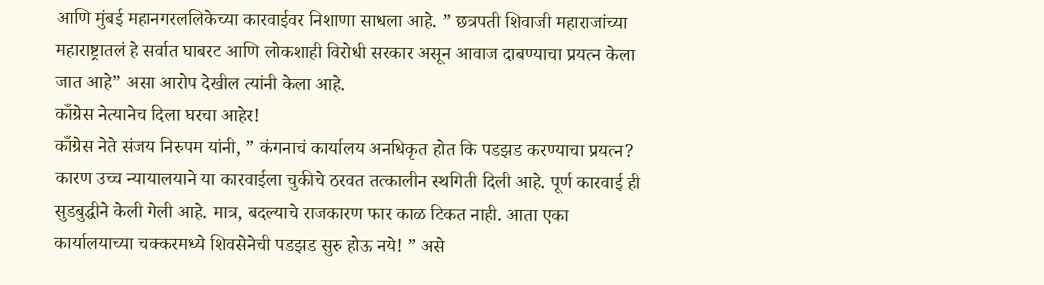आणि मुंबई महानगरललिकेच्या कारवाईवर निशाणा साधला आहे. ” छत्रपती शिवाजी महाराजांच्या महाराष्ट्रातलं हे सर्वात घाबरट आणि लोकशाही विरोधी सरकार असून आवाज दाबण्याचा प्रयत्न केला जात आहे” असा आरोप देखील त्यांनी केला आहे.
काँग्रेस नेत्यानेच दिला घरचा आहेर!
काँग्रेस नेते संजय निरुपम यांनी, ” कंगनाचं कार्यालय अनधिकृत होत कि पडझड करण्याचा प्रयत्न? कारण उच्च न्यायालयाने या कारवाईला चुकीचे ठरवत तत्कालीन स्थगिती दिली आहे. पूर्ण कारवाई ही सुडबुद्धीने केली गेली आहे. मात्र, बदल्याचे राजकारण फार काळ टिकत नाही. आता एका कार्यालयाच्या चक्करमध्ये शिवसेनेची पडझड सुरु होऊ नये! ” असे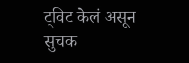ट्विट केलं असून सुचक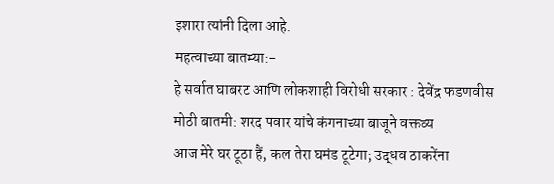इशारा त्यांनी दिला आहे.
महत्वाच्या बातम्या:-
हे सर्वात घाबरट आणि लोकशाही विरोधी सरकार : देवेंद्र फडणवीस
मोठी बातमी: शरद पवार यांचे कंगनाच्या बाजूने वक्तव्य
आज मेरे घर टूठा हैं, कल तेरा घमंड टूटेगा; उद्धव ठाकरेंना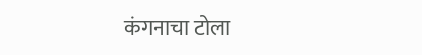कंगनाचा टोला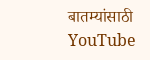बातम्यांसाठी YouTube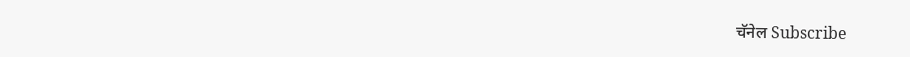चॅनेल Subscribe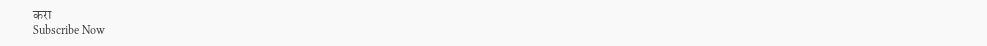करा
Subscribe Now